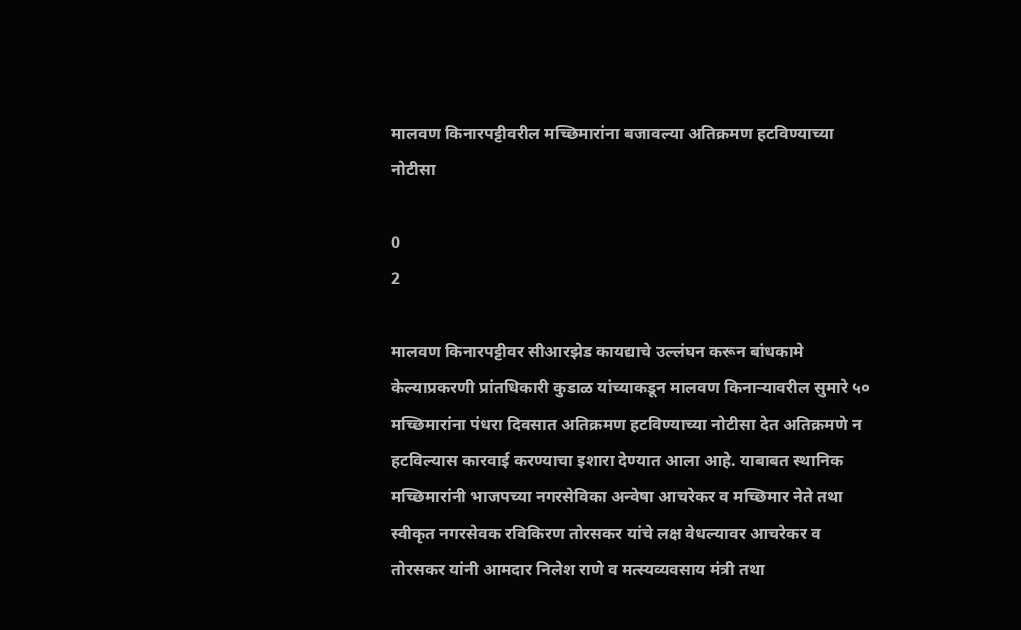मालवण किनारपट्टीवरील मच्छिमारांना बजावल्या अतिक्रमण हटविण्याच्या नोटीसा

0
2

मालवण किनारपट्टीवर सीआरझेड कायद्याचे उल्लंघन करून बांधकामे केल्याप्रकरणी प्रांतधिकारी कुडाळ यांच्याकडून मालवण किनाऱ्यावरील सुमारे ५० मच्छिमारांना पंधरा दिवसात अतिक्रमण हटविण्याच्या नोटीसा देत अतिक्रमणे न हटविल्यास कारवाई करण्याचा इशारा देण्यात आला आहे. याबाबत स्थानिक मच्छिमारांनी भाजपच्या नगरसेविका अन्वेषा आचरेकर व मच्छिमार नेते तथा स्वीकृत नगरसेवक रविकिरण तोरसकर यांचे लक्ष वेधल्यावर आचरेकर व तोरसकर यांनी आमदार निलेश राणे व मत्स्यव्यवसाय मंत्री तथा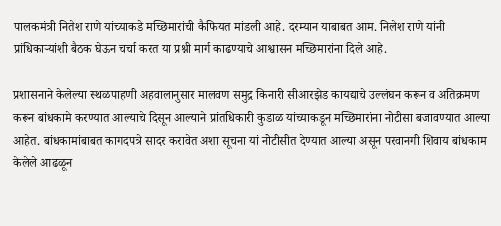पालकमंत्री नितेश राणे यांच्याकडे मच्छिमारांची कैफियत मांडली आहे. दरम्यान याबाबत आम. निलेश राणे यांनी प्रांधिकाऱ्यांशी बैठक घेऊन चर्चा करत या प्रश्नी मार्ग काढण्याचे आश्वासन मच्छिमारांना दिले आहे.

प्रशासनाने केलेल्या स्थळपाहणी अहवालानुसार मालवण समुद्र किनारी सीआरझेड कायद्याचे उल्लंघन करून व अतिक्रमण करून बांधकामे करण्यात आल्याचे दिसून आल्याने प्रांतधिकारी कुडाळ यांच्याकडून मच्छिमारांना नोटीसा बजावण्यात आल्या आहेत. बांधकामांबाबत कागदपत्रे सादर करावेत अशा सूचना यां नोटीसीत देण्यात आल्या असून परवानगी शिवाय बांधकाम केलेले आढळून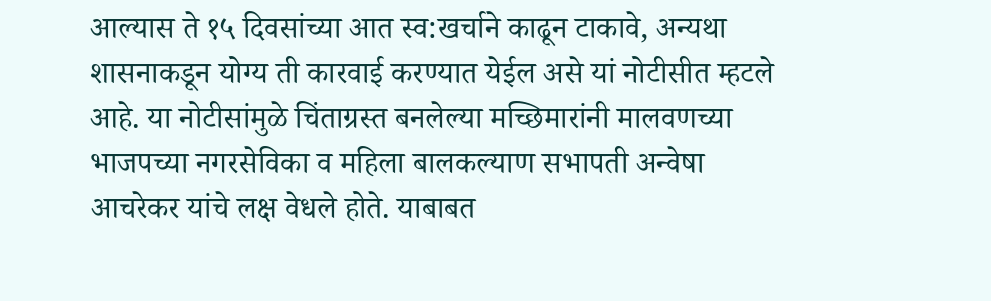आल्यास ते १५ दिवसांच्या आत स्व:खर्चाने काढून टाकावे, अन्यथा शासनाकडून योग्य ती कारवाई करण्यात येईल असे यां नोटीसीत म्हटले आहे. या नोटीसांमुळे चिंताग्रस्त बनलेल्या मच्छिमारांनी मालवणच्या भाजपच्या नगरसेविका व महिला बालकल्याण सभापती अन्वेषा आचरेकर यांचे लक्ष वेधले होते. याबाबत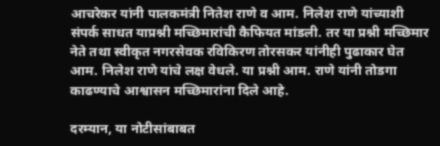आचरेकर यांनी पालकमंत्री नितेश राणे व आम. निलेश राणे यांच्याशी संपर्क साधत याप्रश्नी मच्छिमारांची कैफियत मांडली. तर या प्रश्नी मच्छिमार नेते तथा स्वीकृत नगरसेवक रविकिरण तोरसकर यांनीही पुढाकार घेत आम. निलेश राणे यांचे लक्ष वेधले. या प्रश्नी आम. राणे यांनी तोडगा काढण्याचे आश्वासन मच्छिमारांना दिले आहे.

दरम्यान, या नोटीसांबाबत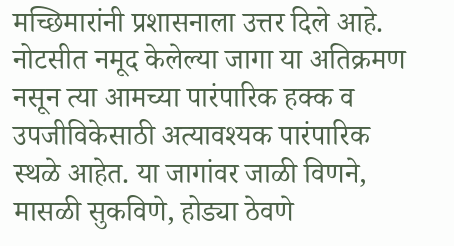मच्छिमारांनी प्रशासनाला उत्तर दिले आहे. नोटसीत नमूद केलेल्या जागा या अतिक्रमण नसून त्या आमच्या पारंपारिक हक्क व उपजीविकेसाठी अत्यावश्यक पारंपारिक स्थळे आहेत. या जागांवर जाळी विणने, मासळी सुकविणे, होड्या ठेवणे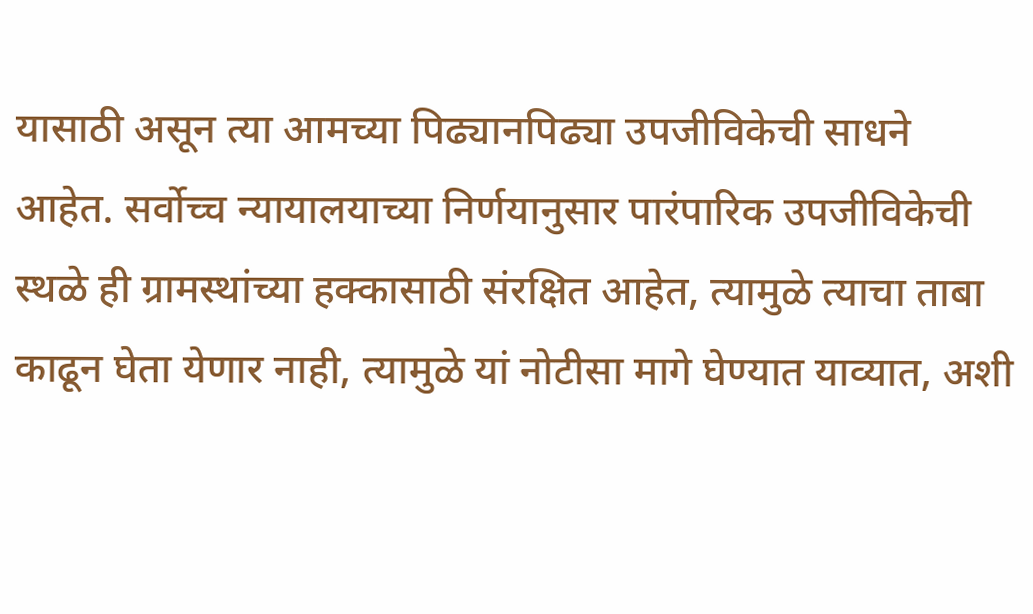यासाठी असून त्या आमच्या पिढ्यानपिढ्या उपजीविकेची साधने आहेत. सर्वोच्च न्यायालयाच्या निर्णयानुसार पारंपारिक उपजीविकेची स्थळे ही ग्रामस्थांच्या हक्कासाठी संरक्षित आहेत, त्यामुळे त्याचा ताबा काढून घेता येणार नाही, त्यामुळे यां नोटीसा मागे घेण्यात याव्यात, अशी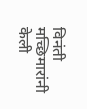विनंती मच्छिमारांनी केली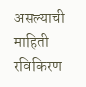असल्याची माहिती रविकिरण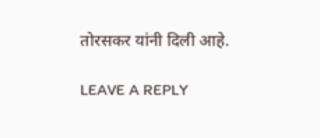तोरसकर यांनी दिली आहे.

LEAVE A REPLY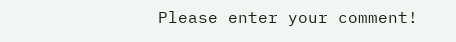Please enter your comment!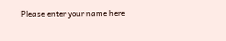Please enter your name here